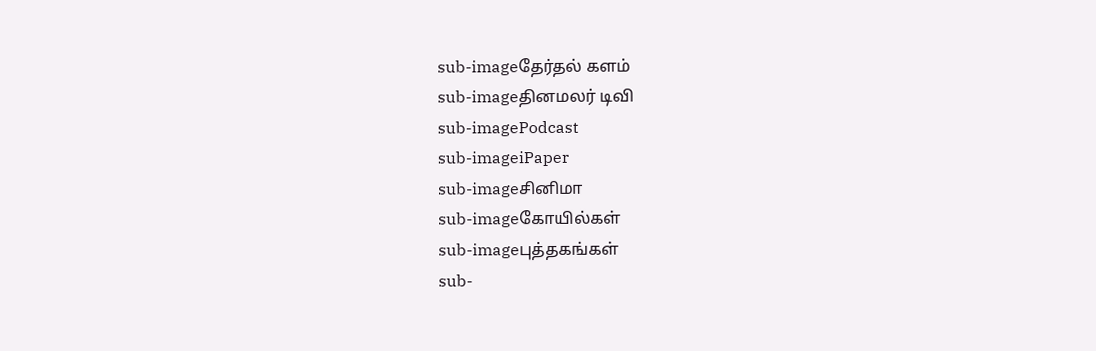sub-imageதேர்தல் களம்
sub-imageதினமலர் டிவி
sub-imagePodcast
sub-imageiPaper
sub-imageசினிமா
sub-imageகோயில்கள்
sub-imageபுத்தகங்கள்
sub-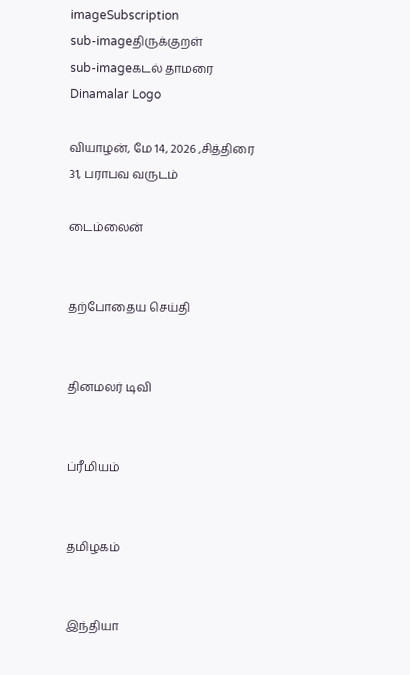imageSubscription
sub-imageதிருக்குறள்
sub-imageகடல் தாமரை
Dinamalar Logo

வியாழன், மே 14, 2026 ,சித்திரை 31, பராபவ வருடம்

டைம்லைன்


தற்போதைய செய்தி


தினமலர் டிவி


ப்ரீமியம்


தமிழகம்


இந்தியா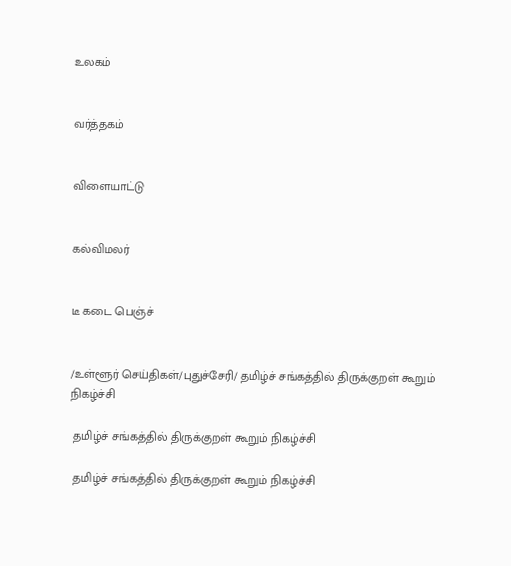உலகம்


வர்த்தகம்


விளையாட்டு


கல்விமலர்


டீ கடை பெஞ்ச்


/உள்ளூர் செய்திகள்/புதுச்சேரி/ தமிழ்ச் சங்கத்தில் திருக்குறள் கூறும் நிகழ்ச்சி

 தமிழ்ச் சங்கத்தில் திருக்குறள் கூறும் நிகழ்ச்சி

 தமிழ்ச் சங்கத்தில் திருக்குறள் கூறும் நிகழ்ச்சி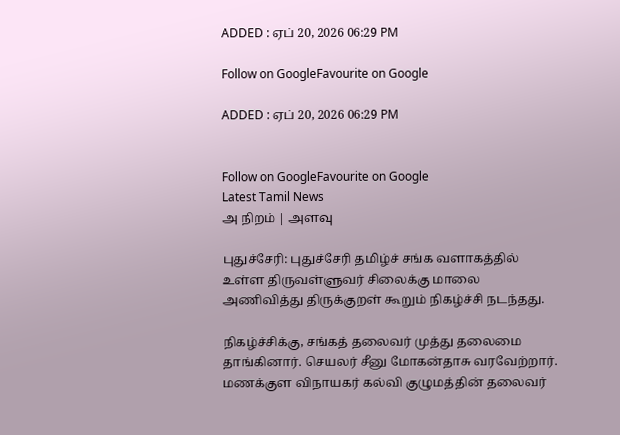ADDED : ஏப் 20, 2026 06:29 PM

Follow on GoogleFavourite on Google

ADDED : ஏப் 20, 2026 06:29 PM


Follow on GoogleFavourite on Google
Latest Tamil News
அ நிறம் | அளவு

புதுச்சேரி: புதுச்சேரி தமிழ்ச் சங்க வளாகத்தில் உள்ள திருவள்ளுவர் சிலைக்கு மாலை அணிவித்து திருக்குறள் கூறும் நிகழ்ச்சி நடந்தது.

நிகழ்ச்சிக்கு, சங்கத் தலைவர் முத்து தலைமை தாங்கினார். செயலர் சீனு மோகன்தாசு வரவேற்றார். மணக்குள விநாயகர் கல்வி குழுமத்தின் தலைவர்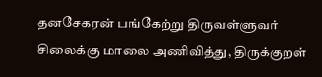தனசேகரன் பங்கேற்று திருவள்ளுவர் சிலைக்கு மாலை அணிவித்து, திருக்குறள்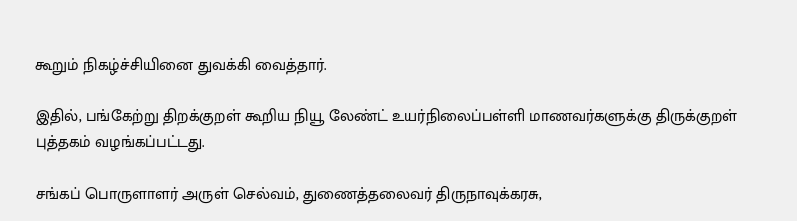கூறும் நிகழ்ச்சியினை துவக்கி வைத்தார்.

இதில், பங்கேற்று திறக்குறள் கூறிய நியூ லேண்ட் உயர்நிலைப்பள்ளி மாணவர்களுக்கு திருக்குறள் புத்தகம் வழங்கப்பட்டது.

சங்கப் பொருளாளர் அருள் செல்வம், துணைத்தலைவர் திருநாவுக்கரசு,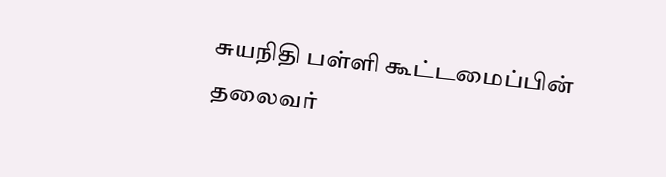சுயநிதி பள்ளி கூட்டமைப்பின் தலைவர்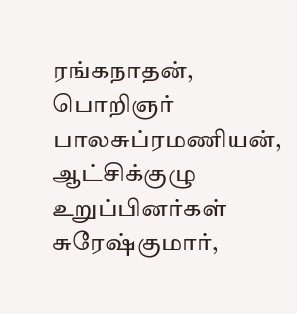ரங்கநாதன், பொறிஞர் பாலசுப்ரமணியன், ஆட்சிக்குழு உறுப்பினர்கள் சுரேஷ்குமார்,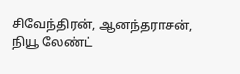சிவேந்திரன், ஆனந்தராசன், நியூ லேண்ட்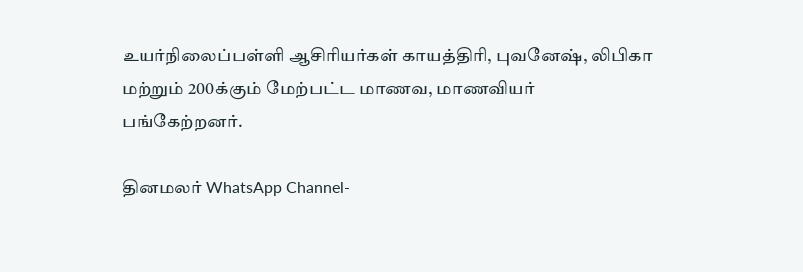உயர்நிலைப்பள்ளி ஆசிரியர்கள் காயத்திரி, புவனேஷ், லிபிகா மற்றும் 200க்கும் மேற்பட்ட மாணவ, மாணவியர் பங்கேற்றனர்.

தினமலர் WhatsApp Channel-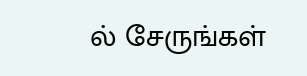ல் சேருங்கள்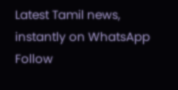Latest Tamil news, instantly on WhatsApp
Follow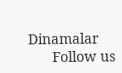Dinamalar
      Follow us